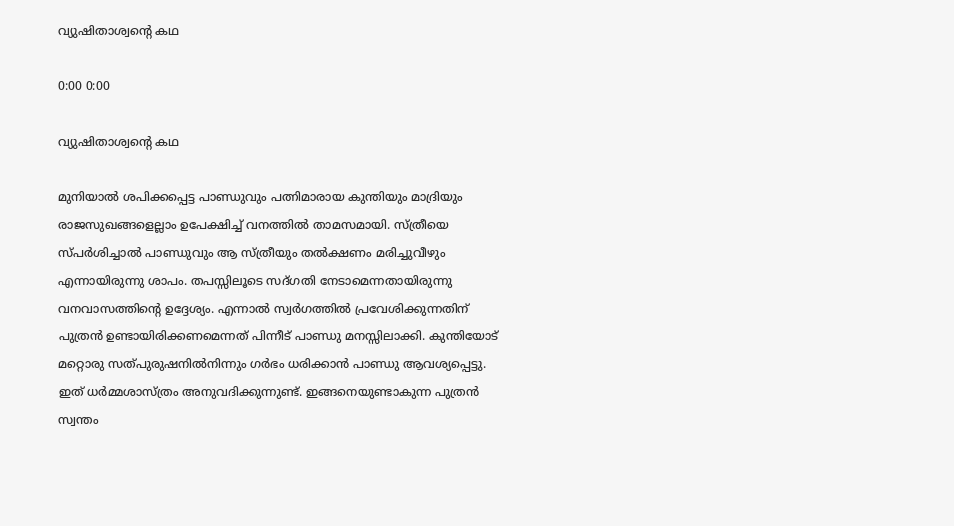വ്യുഷിതാശ്വന്‍റെ കഥ

0:00 0:00

വ്യുഷിതാശ്വന്‍റെ കഥ

മുനിയാൽ ശപിക്കപ്പെട്ട പാണ്ഡുവും പത്നിമാരായ കുന്തിയും മാദ്രിയും രാജസുഖങ്ങളെല്ലാം ഉപേക്ഷിച്ച് വനത്തിൽ താമസമായി. സ്ത്രീയെ സ്പർശിച്ചാൽ പാണ്ഡുവും ആ സ്ത്രീയും തൽക്ഷണം മരിച്ചുവീഴും എന്നായിരുന്നു ശാപം. തപസ്സിലൂടെ സദ്ഗതി നേടാമെന്നതായിരുന്നു വനവാസത്തിന്‍റെ ഉദ്ദേശ്യം. എന്നാൽ സ്വർഗത്തിൽ പ്രവേശിക്കുന്നതിന് പുത്രൻ ഉണ്ടായിരിക്കണമെന്നത് പിന്നീട് പാണ്ഡു മനസ്സിലാക്കി. കുന്തിയോട് മറ്റൊരു സത്പുരുഷനിൽനിന്നും ഗർഭം ധരിക്കാൻ പാണ്ഡു ആവശ്യപ്പെട്ടു. ഇത് ധർമ്മശാസ്ത്രം അനുവദിക്കുന്നുണ്ട്. ഇങ്ങനെയുണ്ടാകുന്ന പുത്രൻ സ്വന്തം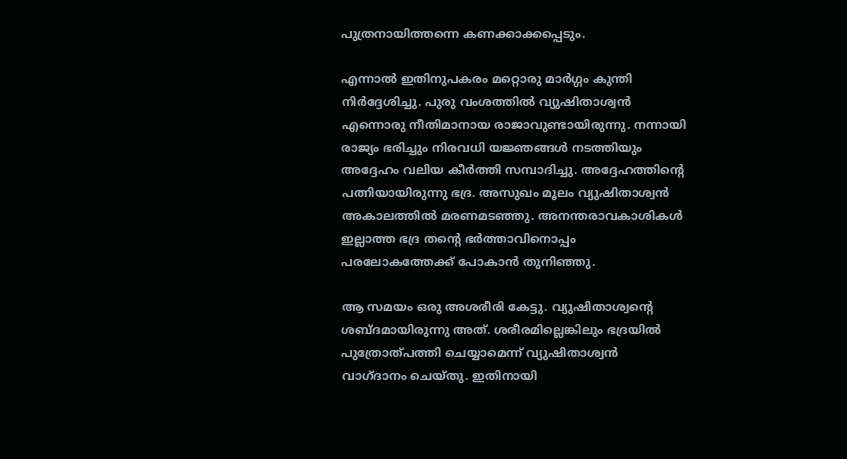പുത്രനായിത്തന്നെ കണക്കാക്കപ്പെടും.

എന്നാൽ ഇതിനുപകരം മറ്റൊരു മാർഗ്ഗം കുന്തി നിർദ്ദേശിച്ചു. പുരു വംശത്തിൽ വ്യുഷിതാശ്വൻ എന്നൊരു നീതിമാനായ രാജാവുണ്ടായിരുന്നു. നന്നായി രാജ്യം ഭരിച്ചും നിരവധി യജ്ഞങ്ങൾ നടത്തിയും അദ്ദേഹം വലിയ കീർത്തി സമ്പാദിച്ചു. അദ്ദേഹത്തിന്‍റെ പത്നിയായിരുന്നു ഭദ്ര. അസുഖം മൂലം വ്യുഷിതാശ്വൻ അകാലത്തിൽ മരണമടഞ്ഞു. അനന്തരാവകാശികൾ ഇല്ലാത്ത ഭദ്ര തന്‍റെ ഭർത്താവിനൊപ്പം പരലോകത്തേക്ക് പോകാൻ തുനിഞ്ഞു.

ആ സമയം ഒരു അശരീരി കേട്ടു. വ്യുഷിതാശ്വന്‍റെ ശബ്ദമായിരുന്നു അത്. ശരീരമില്ലെങ്കിലും ഭദ്രയിൽ പുത്രോത്പത്തി ചെയ്യാമെന്ന് വ്യുഷിതാശ്വൻ വാഗ്ദാനം ചെയ്തു. ഇതിനായി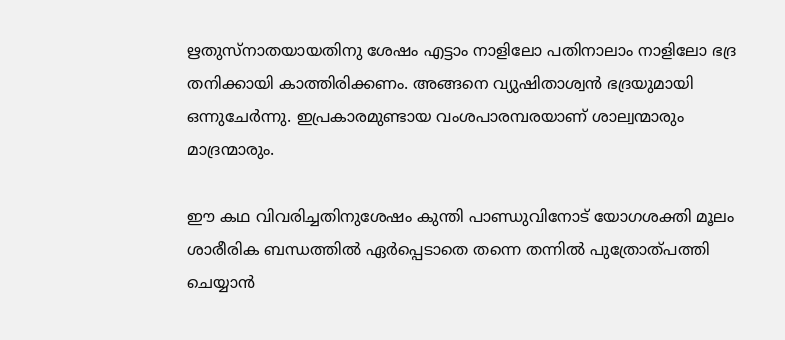ഋതുസ്നാതയായതിനു ശേഷം എട്ടാം നാളിലോ പതിനാലാം നാളിലോ ഭദ്ര തനിക്കായി കാത്തിരിക്കണം. അങ്ങനെ വ്യുഷിതാശ്വൻ ഭദ്രയുമായി ഒന്നുചേർന്നു. ഇപ്രകാരമുണ്ടായ വംശപാരമ്പരയാണ് ശാല്വന്മാരും മാദ്രന്മാരും.

ഈ കഥ വിവരിച്ചതിനുശേഷം കുന്തി പാണ്ഡുവിനോട് യോഗശക്തി മൂലം ശാരീരിക ബന്ധത്തിൽ ഏർപ്പെടാതെ തന്നെ തന്നിൽ പുത്രോത്പത്തി ചെയ്യാൻ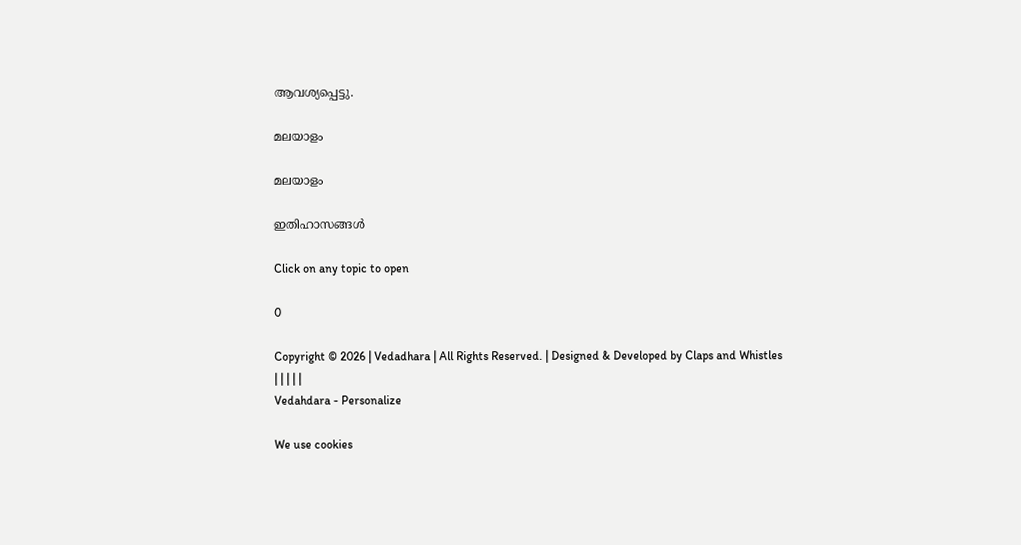ആവശ്യപ്പെട്ടു.

മലയാളം

മലയാളം

ഇതിഹാസങ്ങൾ

Click on any topic to open

0

Copyright © 2026 | Vedadhara | All Rights Reserved. | Designed & Developed by Claps and Whistles
| | | | |
Vedahdara - Personalize

We use cookies